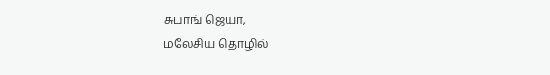சுபாங் ஜெயா,
மலேசிய தொழில்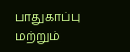பாதுகாப்பு மற்றும்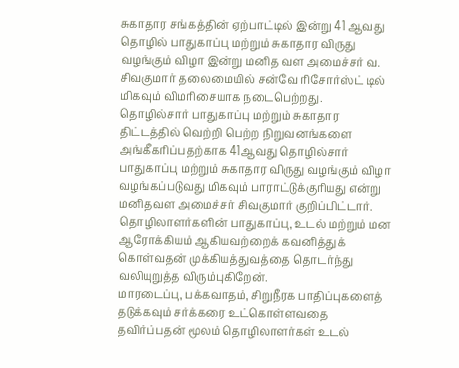சுகாதார சங்கத்தின் ஏற்பாட்டில் இன்று 41 ஆவது தொழில் பாதுகாப்பு மற்றும் சுகாதார விருது வழங்கும் விழா இன்று மனித வள அமைச்சர் வ. சிவகுமார் தலைமையில் சன்வே ரிசோர்ஸ்ட் டில் மிகவும் விமரிசையாக நடைபெற்றது.
தொழில்சார் பாதுகாப்பு மற்றும் சுகாதார திட்டத்தில் வெற்றி பெற்ற நிறுவனங்களை அங்கீகரிப்பதற்காக 41ஆவது தொழில்சார் பாதுகாப்பு மற்றும் சுகாதார விருது வழங்கும் விழா வழங்கப்படுவது மிகவும் பாராட்டுக்குரியது என்று மனிதவள அமைச்சர் சிவகுமார் குறிப்பிட்டார்.
தொழிலாளர்களின் பாதுகாப்பு, உடல் மற்றும் மன ஆரோக்கியம் ஆகியவற்றைக் கவனித்துக் கொள்வதன் முக்கியத்துவத்தை தொடர்ந்து வலியுறுத்த விரும்புகிறேன்.
மாரடைப்பு, பக்கவாதம், சிறுநீரக பாதிப்புகளைத் தடுக்கவும் சர்க்கரை உட்கொள்ளவதை தவிர்ப்பதன் மூலம் தொழிலாளர்கள் உடல்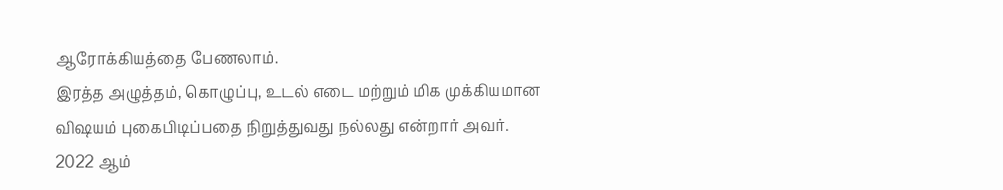ஆரோக்கியத்தை பேணலாம்.
இரத்த அழுத்தம், கொழுப்பு, உடல் எடை மற்றும் மிக முக்கியமான விஷயம் புகைபிடிப்பதை நிறுத்துவது நல்லது என்றார் அவர்.
2022 ஆம்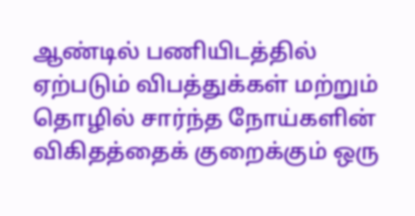ஆண்டில் பணியிடத்தில் ஏற்படும் விபத்துக்கள் மற்றும் தொழில் சார்ந்த நோய்களின் விகிதத்தைக் குறைக்கும் ஒரு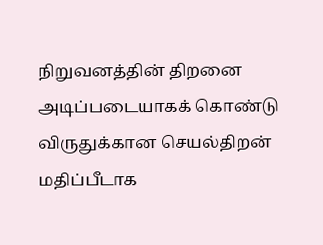நிறுவனத்தின் திறனை அடிப்படையாகக் கொண்டு விருதுக்கான செயல்திறன் மதிப்பீடாக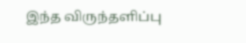இந்த விருந்தளிப்பு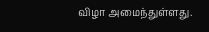விழா அமைந்துள்ளது.